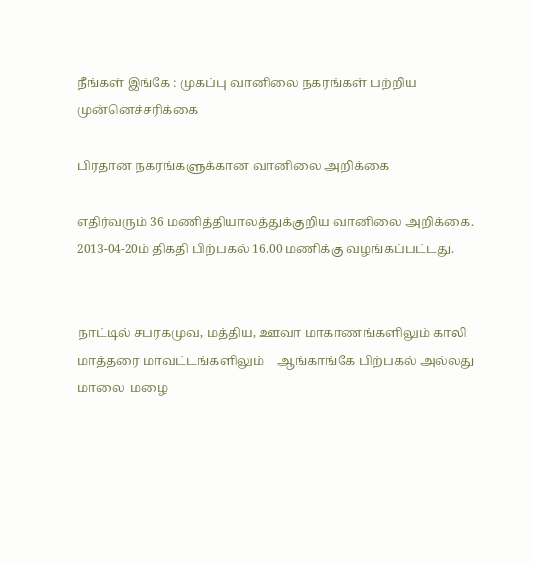நீங்கள் இங்கே : முகப்பு வானிலை நகரங்கள் பற்றிய முன்னெச்சரிக்கை

பிரதான நகரங்களுக்கான வானிலை அறிக்கை

எதிர்வரும் 36 மணித்தியாலத்துக்குறிய வானிலை அறிக்கை.
2013-04-20ம் திகதி பிற்பகல் 16.00 மணிக்கு வழங்கப்பட்டது.


நாட்டில் சபரகமுவ, மத்திய, ஊவா மாகாணங்களிலும் காலி மாத்தரை மாவட்டங்களிலும்    ஆங்காங்கே பிற்பகல் அல்லது மாலை  மழை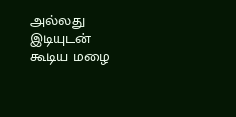அல்லது இடியுடன் கூடிய மழை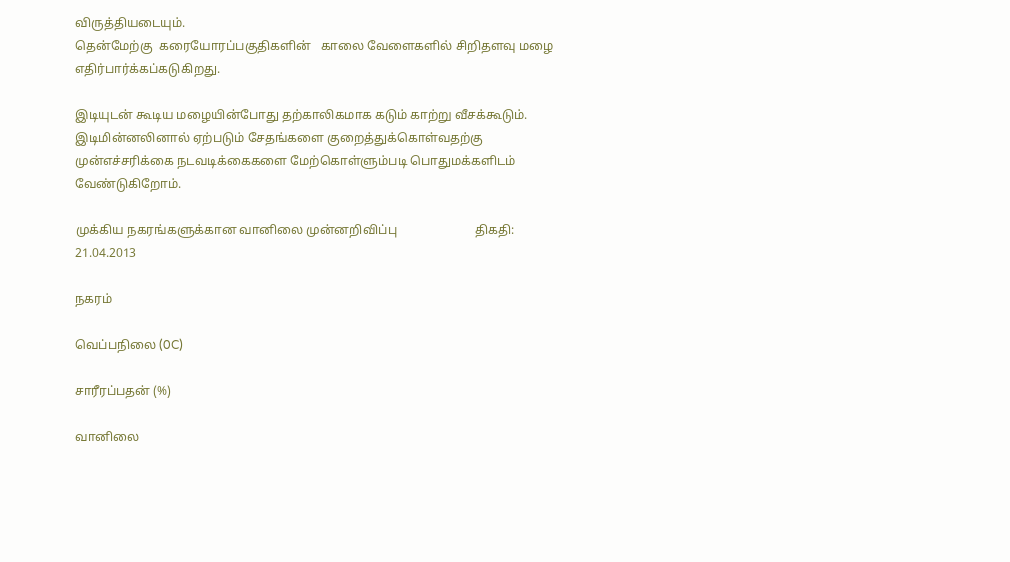விருத்தியடையும்.
தென்மேற்கு  கரையோரப்பகுதிகளின்   காலை வேளைகளில் சிறிதளவு மழை எதிர்பார்க்கப்கடுகிறது.

இடியுடன் கூடிய மழையின்போது தற்காலிகமாக கடும் காற்று வீசக்கூடும். இடிமின்னலினால் ஏற்படும் சேதங்களை குறைத்துக்கொள்வதற்கு  முன்எச்சரிக்கை நடவடிக்கைகளை மேற்கொள்ளும்படி பொதுமக்களிடம் வேண்டுகிறோம்.

முக்கிய நகரங்களுக்கான வானிலை முன்னறிவிப்பு                         திகதி: 21.04.2013

நகரம்

வெப்பநிலை (0C)

சாரீரப்பதன் (%)

வானிலை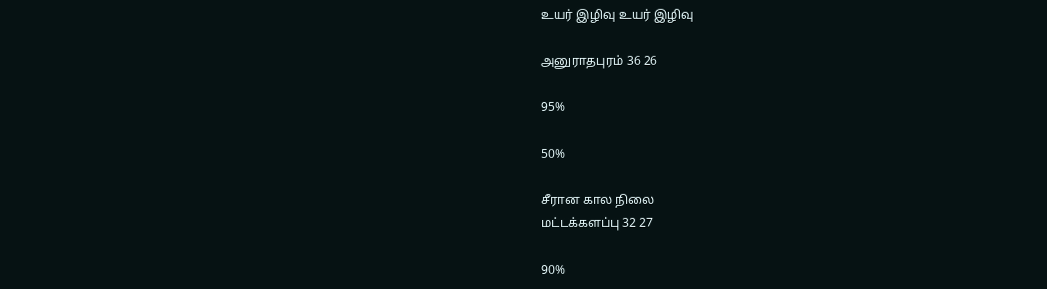உயர் இழிவு உயர் இழிவு

அனுராதபுரம் 36 26

95%

50%

சீரான கால நிலை
மட்டக்களப்பு 32 27

90%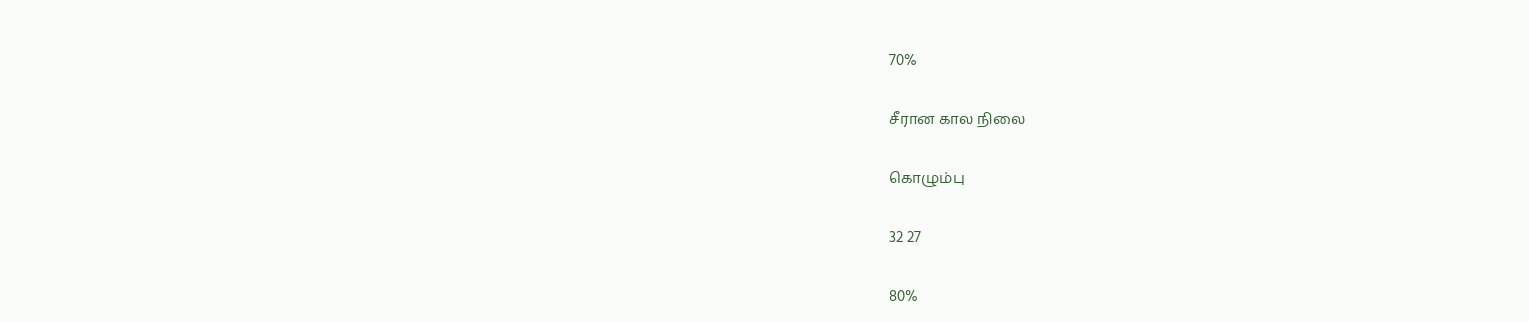70%

சீரான கால நிலை

கொழும்பு

32 27

80%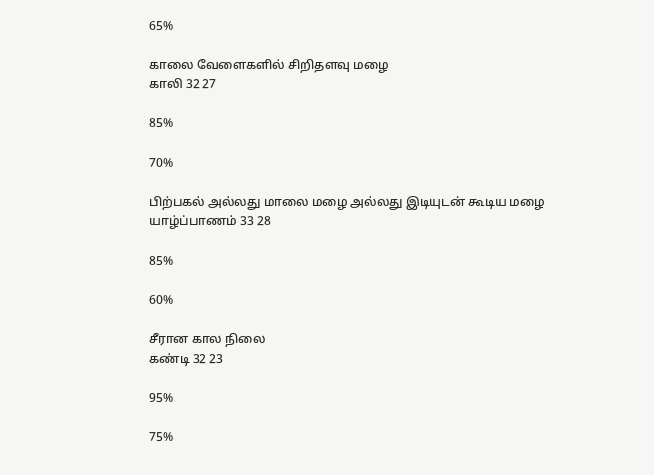65%

காலை வேளைகளில் சிறிதளவு மழை
காலி 32 27

85%

70%

பிற்பகல் அல்லது மாலை மழை அல்லது இடியுடன் கூடிய மழை
யாழ்ப்பாணம் 33 28

85%

60%

சீரான கால நிலை
கண்டி 32 23

95%

75%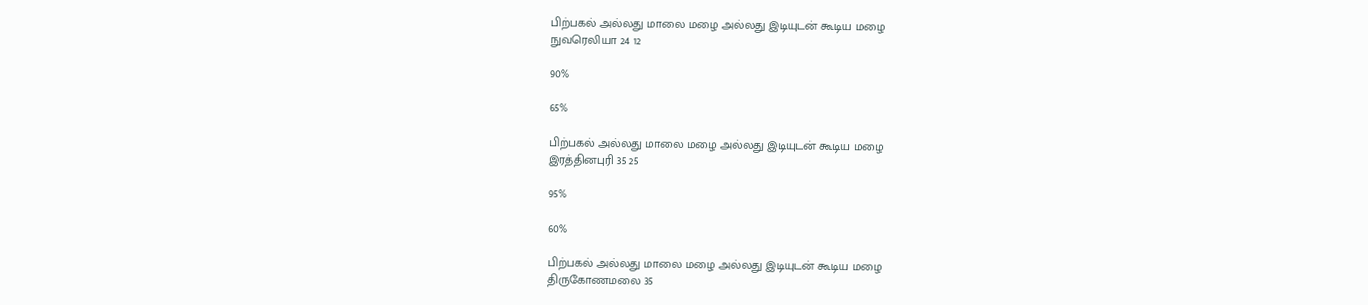பிற்பகல் அல்லது மாலை மழை அல்லது இடியுடன் கூடிய மழை
நுவரெலியா 24 12

90%

65%

பிற்பகல் அல்லது மாலை மழை அல்லது இடியுடன் கூடிய மழை
இரத்தினபுரி 35 25

95%

60%

பிற்பகல் அல்லது மாலை மழை அல்லது இடியுடன் கூடிய மழை
திருகோணமலை 35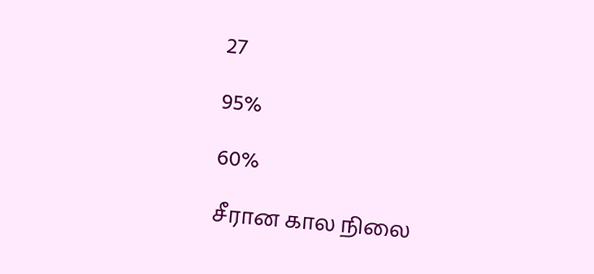27

95%

60%

சீரான கால நிலை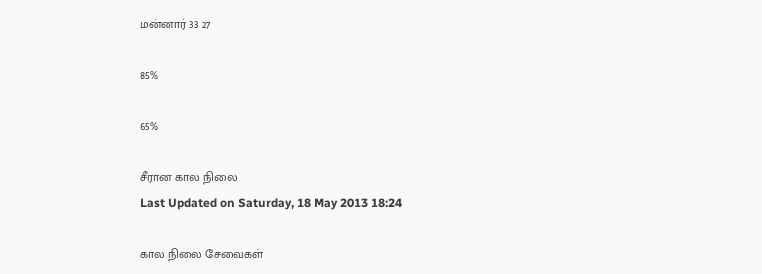மன்னார் 33 27

85%

65%

சீரான கால நிலை
Last Updated on Saturday, 18 May 2013 18:24

கால நிலை சேவைகள்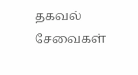தகவல் சேவைகள்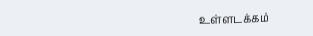உள்ளடக்கம்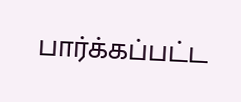பார்க்கப்பட்ட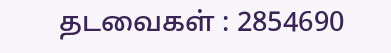தடவைகள் : 2854690